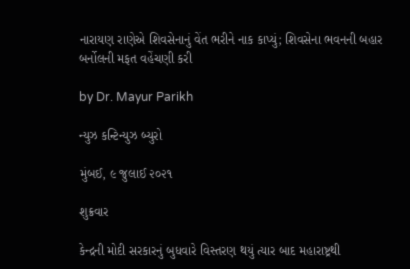નારાયણ રાણેએ શિવસેનાનું વેંત ભરીને નાક કાપ્યું; શિવસેના ભવનની બહાર બર્નોલની મફત વહેંચણી કરી

by Dr. Mayur Parikh

ન્યુઝ કન્ટિન્યુઝ બ્યુરો

મુંબઈ, ૯ જુલાઈ ૨૦૨૧

શુક્રવાર

કેન્દ્રની મોદી સરકારનું બુધવારે વિસ્તરણ થયું ત્યાર બાદ મહારાષ્ટ્રથી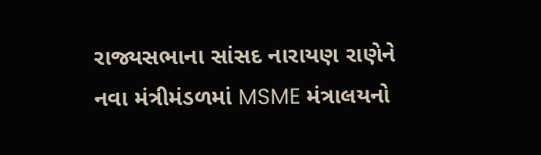રાજ્યસભાના સાંસદ નારાયણ રાણેને નવા મંત્રીમંડળમાં MSME મંત્રાલયનો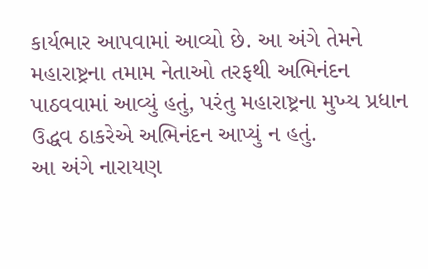કાર્યભાર આપવામાં આવ્યો છે. આ અંગે તેમને મહારાષ્ટ્રના તમામ નેતાઓ તરફથી અભિનંદન પાઠવવામાં આવ્યું હતું, પરંતુ મહારાષ્ટ્રના મુખ્ય પ્રધાન ઉદ્ધવ ઠાકરેએ અભિનંદન આપ્યું ન હતું.
આ અંગે નારાયણ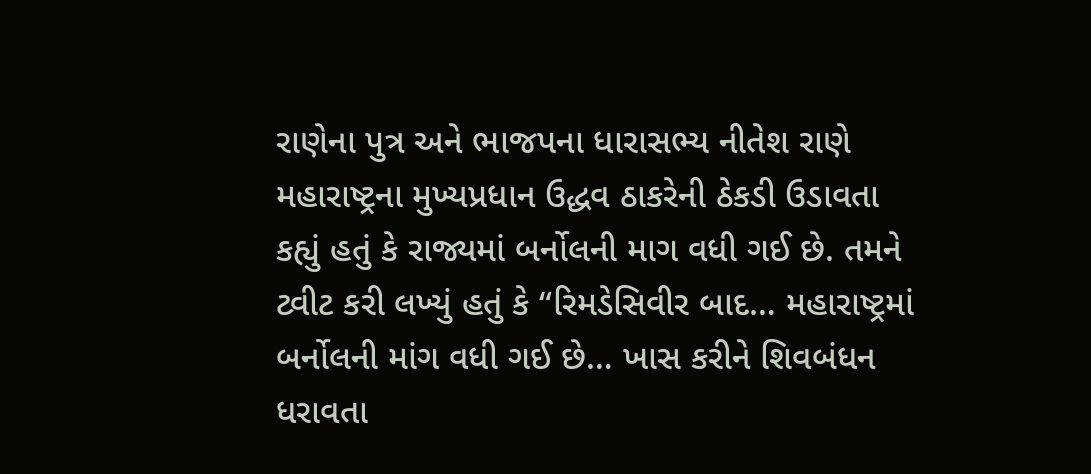રાણેના પુત્ર અને ભાજપના ધારાસભ્ય નીતેશ રાણે મહારાષ્ટ્રના મુખ્યપ્રધાન ઉદ્ધવ ઠાકરેની ઠેકડી ઉડાવતા કહ્યું હતું કે રાજ્યમાં બર્નોલની માગ વધી ગઈ છે. તમને ટ્વીટ કરી લખ્યું હતું કે “રિમડેસિવીર બાદ… મહારાષ્ટ્રમાં બર્નોલની માંગ વધી ગઈ છે… ખાસ કરીને શિવબંધન ધરાવતા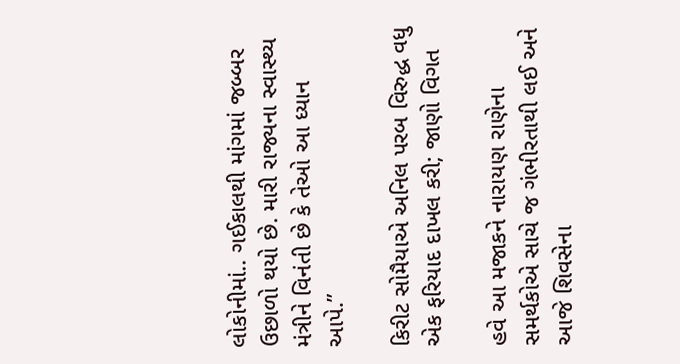લોકોનીમાં.. ગઈકાલથી માંગમાં જબ્બર ઉછાળો થયો છે. મારી રાજ્યના સ્વાસ્થ્ય મંત્રીને વિનંતી છે કે તેઓ આ ધ્યાન આપે.”

કિરીટ સોમૈયાએ અનિલ પરબ વિરુદ્ધ વધુ એક ફરિયાદ દાખલ કરી; જાણો વિગત

હવે આ મજાકને નારાયણ રાણેના સમર્થકોએ સાચે જ ગંભીરતાથી લઈ અને આજે શિવસેના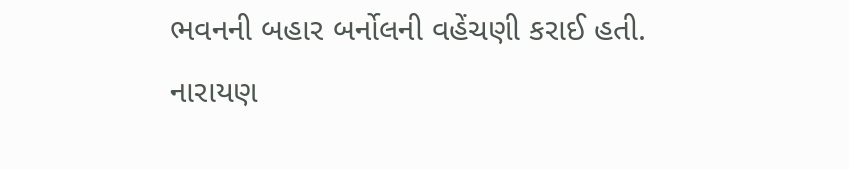ભવનની બહાર બર્નોલની વહેંચણી કરાઈ હતી. નારાયણ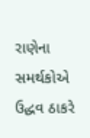રાણેના સમર્થકોએ ઉદ્ધવ ઠાકરે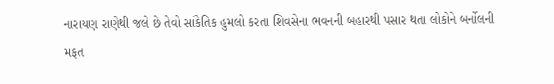નારાયણ રાણેથી જલે છે તેવો સાંકેતિક હુમલો કરતા શિવસેના ભવનની બહારથી પસાર થતા લોકોને બર્નોલની મફત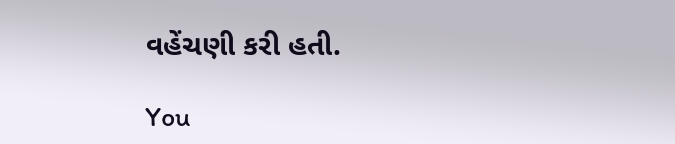વહેંચણી કરી હતી.

You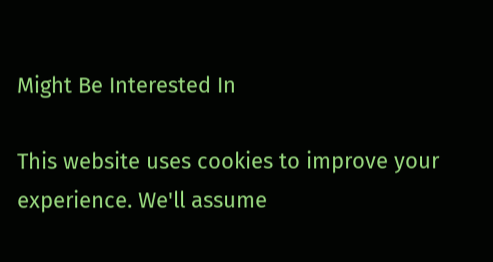Might Be Interested In

This website uses cookies to improve your experience. We'll assume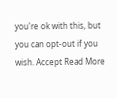you're ok with this, but you can opt-out if you wish. Accept Read More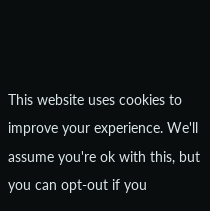This website uses cookies to improve your experience. We'll assume you're ok with this, but you can opt-out if you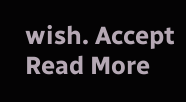wish. Accept Read More